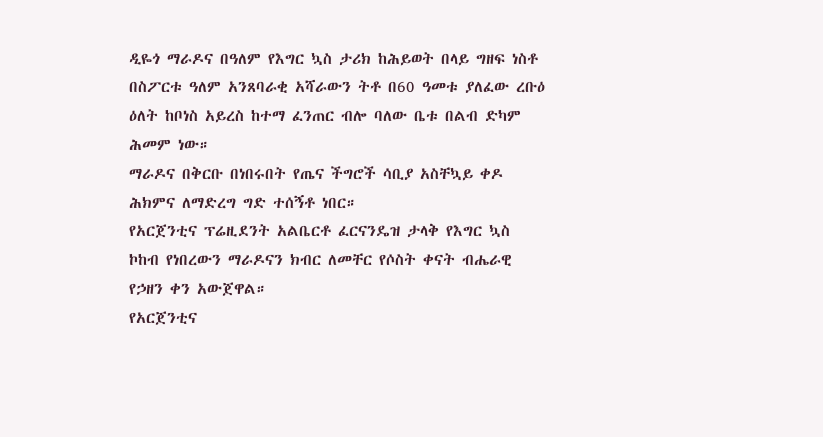ዲዬጎ ማራዶና በዓለም የእግር ኳስ ታሪክ ከሕይወት በላይ ግዘፍ ነስቶ በስፖርቱ ዓለም አንጸባራቂ አሻራውን ትቶ በ60 ዓመቱ ያለፈው ረቡዕ ዕለት ከቦነስ አይረስ ከተማ ፈንጠር ብሎ ባለው ቤቱ በልብ ድካም ሕመም ነው።
ማራዶና በቅርቡ በነበሩበት የጤና ችግሮች ሳቢያ አስቸኳይ ቀዶ ሕክምና ለማድረግ ግድ ተሰኝቶ ነበር።
የአርጀንቲና ፕሬዚደንት አልቤርቶ ፈርናንዴዝ ታላቅ የእግር ኳስ ኮከብ የነበረውን ማራዶናን ክብር ለመቸር የሶስት ቀናት ብሔራዊ የኃዘን ቀን አውጀዋል።
የአርጀንቲና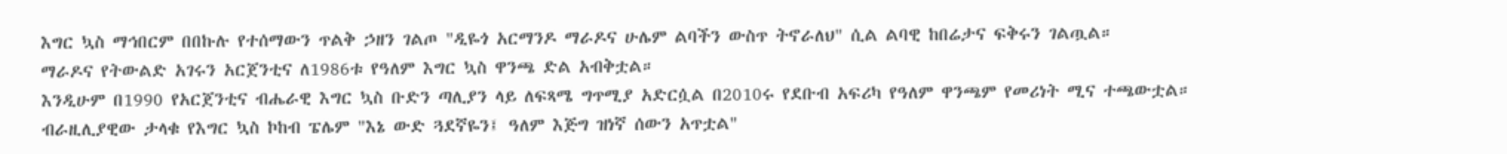እግር ኳስ ማኅበርም በበኩሉ የተሰማውን ጥልቅ ኃዘን ገልጦ "ዲዬጎ አርማንዶ ማራዶና ሁሌም ልባችን ውስጥ ትኖራለህ" ሲል ልባዊ ከበሬታና ፍቅሩን ገልጧል።
ማራዶና የትውልድ አገሩን አርጀንቲና ለ1986ቱ የዓለም እግር ኳስ ዋንጫ ድል አብቅቷል።
እንዲሁም በ1990 የአርጀንቲና ብሔራዊ እግር ኳስ ቡድን ጣሊያን ላይ ለፍጻሜ ግጥሚያ አድርሷል በ2010ሩ የደቡብ አፍሪካ የዓለም ዋንጫም የመሪነት ሚና ተጫውቷል።
ብራዚሊያዊው ታላቁ የእግር ኳስ ኮከብ ፔሌም "እኔ ውድ ጓደኛዬን፤ ዓለም እጅግ ዝነኛ ሰውን አጥቷል"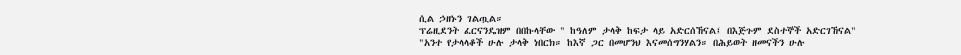ሲል ኃዘኑን ገልጧል።
ፕሬዚደንት ፈርናንዴዝም በበኩላቸው " ከዓለም ታላቅ ከፍታ ላይ አድርሰኸናል፤ በእጅጉም ደስተኞች አድርገኸናል"
"አንተ የታላላቆች ሁሉ ታላቅ ነበርክ። ከእኛ ጋር በመሆንህ እናመሰግንሃልን። በሕይወት ዘመናችን ሁሉ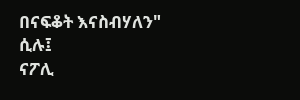በናፍቆት እናስብሃለን" ሲሉ፤
ናፖሊ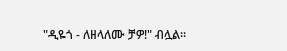"ዲዬጎ - ለዘላለሙ ቻዎ!" ብሏል።